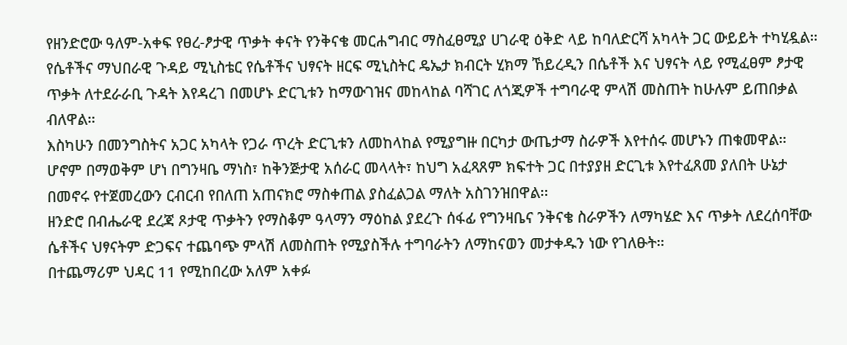የዘንድሮው ዓለም-አቀፍ የፀረ-ፆታዊ ጥቃት ቀናት የንቅናቄ መርሐግብር ማስፈፀሚያ ሀገራዊ ዕቅድ ላይ ከባለድርሻ አካላት ጋር ውይይት ተካሂዷል።
የሴቶችና ማህበራዊ ጉዳይ ሚኒስቴር የሴቶችና ህፃናት ዘርፍ ሚኒስትር ዴኤታ ክብርት ሂክማ ኸይረዲን በሴቶች እና ህፃናት ላይ የሚፈፀም ፆታዊ ጥቃት ለተደራራቢ ጉዳት እየዳረገ በመሆኑ ድርጊቱን ከማውገዝና መከላከል ባሻገር ለጎጂዎች ተግባራዊ ምላሽ መስጠት ከሁሉም ይጠበቃል ብለዋል።
እስካሁን በመንግስትና አጋር አካላት የጋራ ጥረት ድርጊቱን ለመከላከል የሚያግዙ በርካታ ውጤታማ ስራዎች እየተሰሩ መሆኑን ጠቁመዋል።
ሆኖም በማወቅም ሆነ በግንዛቤ ማነስ፣ ከቅንጅታዊ አሰራር መላላት፣ ከህግ አፈጻጸም ክፍተት ጋር በተያያዘ ድርጊቱ እየተፈጸመ ያለበት ሁኔታ በመኖሩ የተጀመረውን ርብርብ የበለጠ አጠናክሮ ማስቀጠል ያስፈልጋል ማለት አስገንዝበዋል፡፡
ዘንድሮ በብሔራዊ ደረጃ ጾታዊ ጥቃትን የማስቆም ዓላማን ማዕከል ያደረጉ ሰፋፊ የግንዛቤና ንቅናቄ ስራዎችን ለማካሄድ እና ጥቃት ለደረሰባቸው ሴቶችና ህፃናትም ድጋፍና ተጨባጭ ምላሽ ለመስጠት የሚያስችሉ ተግባራትን ለማከናወን መታቀዱን ነው የገለፁት።
በተጨማሪም ህዳር 11 የሚከበረው አለም አቀፉ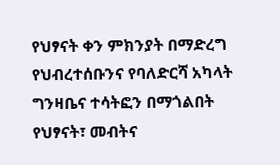የህፃናት ቀን ምክንያት በማድረግ የህብረተሰቡንና የባለድርሻ አካላት ግንዛቤና ተሳትፎን በማጎልበት የህፃናት፣ መብትና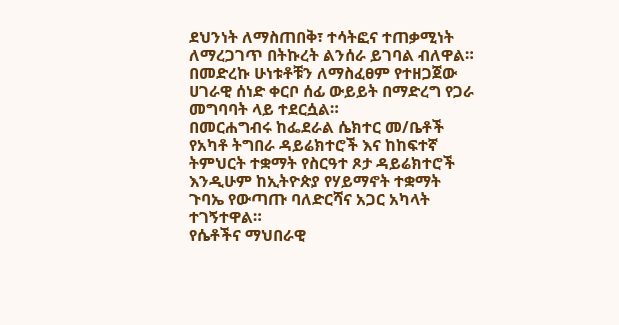ደህንነት ለማስጠበቅ፣ ተሳትፎና ተጠቃሚነት ለማረጋገጥ በትኩረት ልንሰራ ይገባል ብለዋል።
በመድረኩ ሁነቱቶቹን ለማስፈፀም የተዘጋጀው ሀገራዊ ሰነድ ቀርቦ ሰፊ ውይይት በማድረግ የጋራ መግባባት ላይ ተደርሷል።
በመርሐግብሩ ከፌደራል ሴክተር መ/ቤቶች የአካቶ ትግበራ ዳይሬክተሮች እና ከከፍተኛ ትምህርት ተቋማት የስርዓተ ጾታ ዳይሬክተሮች እንዲሁም ከኢትዮጵያ የሃይማኖት ተቋማት ጉባኤ የውጣጡ ባለድርሻና አጋር አካላት ተገኝተዋል።
የሴቶችና ማህበራዊ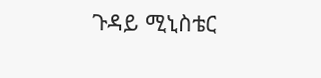ጉዳይ ሚኒስቴር